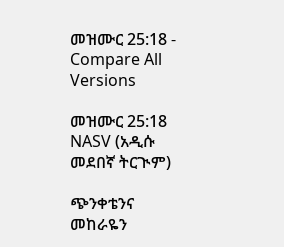መዝሙር 25:18 - Compare All Versions

መዝሙር 25:18 NASV (አዲሱ መደበኛ ትርጒም)

ጭንቀቴንና መከራዬን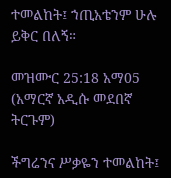ተመልከት፤ ኀጢአቴንም ሁሉ ይቅር በለኝ።

መዝሙር 25:18 አማ05 (አማርኛ አዲሱ መደበኛ ትርጉም)

ችግሬንና ሥቃዬን ተመልከት፤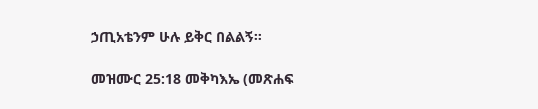ኃጢአቴንም ሁሉ ይቅር በልልኝ።

መዝሙር 25:18 መቅካእኤ (መጽሐፍ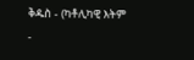ቅዱስ - (ካቶሊካዊ እትም -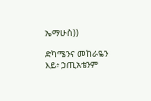ኤማሁስ))

ድካሜንና መከራዬን እይ፥ ኃጢአቴንም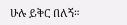ሁሉ ይቅር በለኝ።